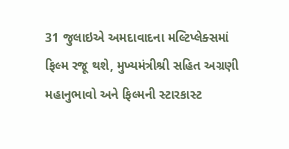31 જુલાઇએ અમદાવાદના મલ્ટિપ્લેક્સમાં ફિલ્મ રજૂ થશે, મુખ્યમંત્રીશ્રી સહિત અગ્રણી મહાનુભાવો અને ફિલ્મની સ્ટારકાસ્ટ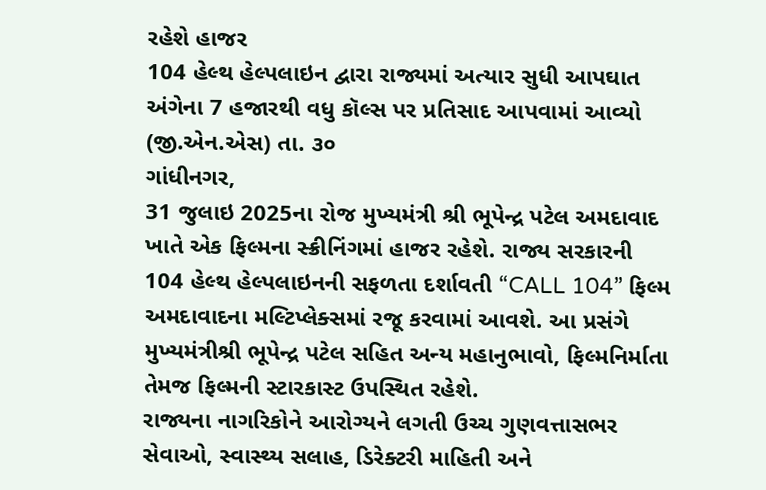રહેશે હાજર
104 હેલ્થ હેલ્પલાઇન દ્વારા રાજ્યમાં અત્યાર સુધી આપઘાત અંગેના 7 હજારથી વધુ કૉલ્સ પર પ્રતિસાદ આપવામાં આવ્યો
(જી.એન.એસ) તા. ૩૦
ગાંધીનગર,
31 જુલાઇ 2025ના રોજ મુખ્યમંત્રી શ્રી ભૂપેન્દ્ર પટેલ અમદાવાદ ખાતે એક ફિલ્મના સ્ક્રીનિંગમાં હાજર રહેશે. રાજ્ય સરકારની 104 હેલ્થ હેલ્પલાઇનની સફળતા દર્શાવતી “CALL 104” ફિલ્મ અમદાવાદના મલ્ટિપ્લેક્સમાં રજૂ કરવામાં આવશે. આ પ્રસંગે મુખ્યમંત્રીશ્રી ભૂપેન્દ્ર પટેલ સહિત અન્ય મહાનુભાવો, ફિલ્મનિર્માતા તેમજ ફિલ્મની સ્ટારકાસ્ટ ઉપસ્થિત રહેશે.
રાજ્યના નાગરિકોને આરોગ્યને લગતી ઉચ્ચ ગુણવત્તાસભર સેવાઓ, સ્વાસ્થ્ય સલાહ, ડિરેક્ટરી માહિતી અને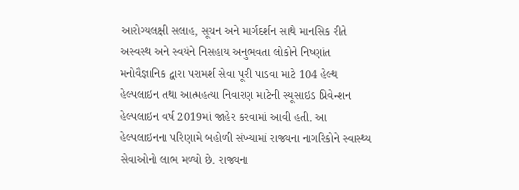આરોગ્યલક્ષી સલાહ, સૂચન અને માર્ગદર્શન સાથે માનસિક રીતે અસ્વસ્થ અને સ્વયંને નિસહાય અનુભવતા લોકોને નિષ્ણાંત મનોવૈજ્ઞાનિક દ્વારા પરામર્શ સેવા પૂરી પાડવા માટે 104 હેલ્થ હેલ્પલાઇન તથા આત્મહત્યા નિવારણ માટેની સ્યૂસાઇડ પ્રિવેન્શન હેલ્પલાઇન વર્ષ 2019માં જાહેર કરવામાં આવી હતી. આ હેલ્પલાઇનના પરિણામે બહોળી સંખ્યામાં રાજ્યના નાગરિકોને સ્વાસ્થ્ય સેવાઓનો લાભ મળ્યો છે. રાજ્યના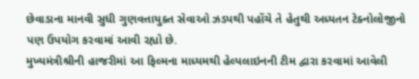છેવાડાના માનવી સુધી ગુણવત્તાયુક્ત સેવાઓ ઝડપથી પહોંચે તે હેતુથી અધ્યતન ટેક્નોલોજીનો પણ ઉપયોગ કરવામાં આવી રહ્યો છે.
મુખ્યમંત્રીશ્રીની હાજરીમાં આ ફિલ્મના માધ્યમથી હેલ્પલાઇનની ટીમ દ્વારા કરવામાં આવેલી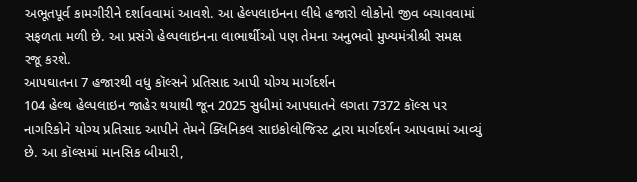અભૂતપૂર્વ કામગીરીને દર્શાવવામાં આવશે. આ હેલ્પલાઇનના લીધે હજારો લોકોનો જીવ બચાવવામાં સફળતા મળી છે. આ પ્રસંગે હેલ્પલાઇનના લાભાર્થીઓ પણ તેમના અનુભવો મુખ્યમંત્રીશ્રી સમક્ષ રજૂ કરશે.
આપઘાતના 7 હજારથી વધુ કૉલ્સને પ્રતિસાદ આપી યોગ્ય માર્ગદર્શન
104 હેલ્થ હેલ્પલાઇન જાહેર થયાથી જૂન 2025 સુધીમાં આપઘાતને લગતા 7372 કૉલ્સ પર નાગરિકોને યોગ્ય પ્રતિસાદ આપીને તેમને ક્લિનિકલ સાઇકોલોજિસ્ટ દ્વારા માર્ગદર્શન આપવામાં આવ્યું છે. આ કૉલ્સમાં માનસિક બીમારી,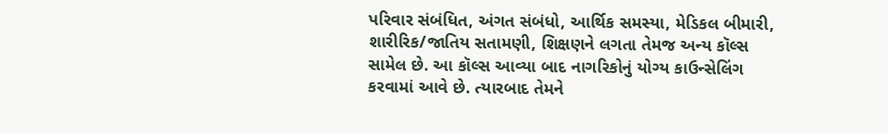પરિવાર સંબંધિત, અંગત સંબંધો, આર્થિક સમસ્યા, મેડિકલ બીમારી, શારીરિક/જાતિય સતામણી, શિક્ષણને લગતા તેમજ અન્ય કૉલ્સ સામેલ છે. આ કૉલ્સ આવ્યા બાદ નાગરિકોનું યોગ્ય કાઉન્સેલિંગ કરવામાં આવે છે. ત્યારબાદ તેમને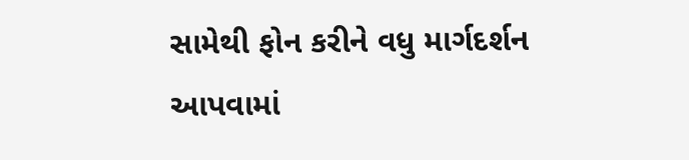સામેથી ફોન કરીને વધુ માર્ગદર્શન આપવામાં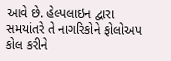આવે છે. હેલ્પલાઇન દ્વારા સમયાંતરે તે નાગરિકોને ફોલોઅપ કોલ કરીને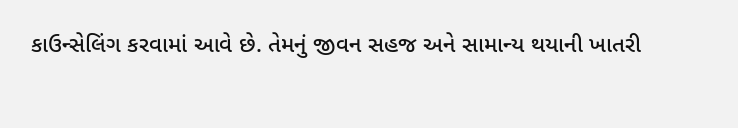કાઉન્સેલિંગ કરવામાં આવે છે. તેમનું જીવન સહજ અને સામાન્ય થયાની ખાતરી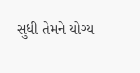સુધી તેમને યોગ્ય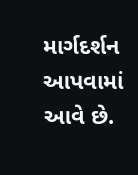માર્ગદર્શન આપવામાં આવે છે.